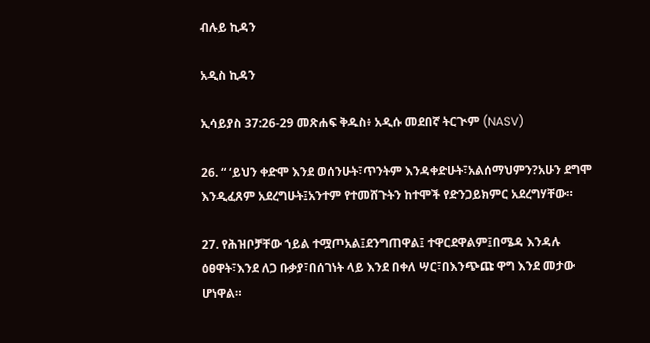ብሉይ ኪዳን

አዲስ ኪዳን

ኢሳይያስ 37:26-29 መጽሐፍ ቅዱስ፥ አዲሱ መደበኛ ትርጒም (NASV)

26. “ ‘ይህን ቀድሞ እንደ ወሰንሁት፣ጥንትም እንዳቀድሁት፣አልሰማህምን?አሁን ደግሞ እንዲፈጸም አደረግሁት፤አንተም የተመሸጉትን ከተሞች የድንጋይክምር አደረግሃቸው።

27. የሕዝቦቻቸው ኀይል ተሟጦአል፤ደንግጠዋል፤ ተዋርደዋልም፤በሜዳ እንዳሉ ዕፀዋት፣እንደ ለጋ ቡቃያ፣በሰገነት ላይ እንደ በቀለ ሣር፣በእንጭጩ ዋግ እንደ መታው ሆነዋል።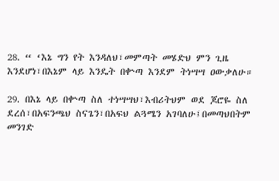28. “ ‘እኔ ግን የት እንዳለህ፣መምጣት መሄድህ ምን ጊዜ እንደሆነ፣በእኔም ላይ እንዴት በቍጣ እንደም ትነሣሣ ዐውቃለሁ።

29. በእኔ ላይ በቍጣ ስለ ተነሣሣህ፣እብሪትህም ወደ ጆሮዬ ስለ ደረሰ፣በአፍንጫህ ስናጌን፣በአፍህ ልጓሜን አገባለሁ፤በመጣህበትም መንገድ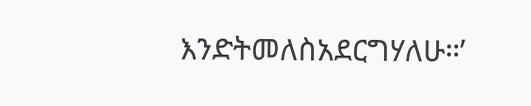እንድትመለስአደርግሃለሁ።’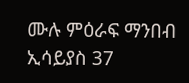ሙሉ ምዕራፍ ማንበብ ኢሳይያስ 37